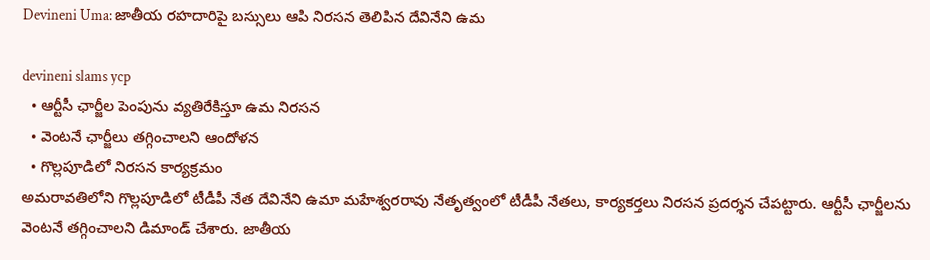Devineni Uma: జాతీయ ర‌హ‌దారిపై బ‌స్సులు ఆపి నిర‌సన తెలిపిన దేవినేని ఉమ‌

devineni slams ycp
  • ఆర్టీసీ ఛార్జీల పెంపును వ్యతిరేకిస్తూ ఉమ నిర‌స‌న‌
  • వెంట‌నే ఛార్జీలు త‌గ్గించాల‌ని ఆందోళ‌న‌
  • గొల్లపూడిలో నిరసన కార్యక్రమం
అమ‌రావ‌తిలోని గొల్ల‌పూడిలో టీడీపీ నేత దేవినేని ఉమా మ‌హేశ్వ‌ర‌రావు నేతృత్వంలో టీడీపీ నేత‌లు, కార్య‌క‌ర్త‌లు నిర‌స‌న ప్ర‌ద‌ర్శ‌న చేప‌ట్టారు. ఆర్టీసీ ఛార్జీలను వెంట‌నే త‌గ్గించాల‌ని డిమాండ్ చేశారు. జాతీయ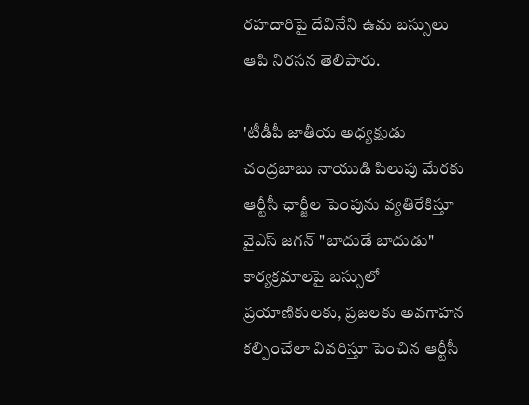ర‌హ‌దారిపై దేవినేని ఉమ‌ బ‌స్సులు ఆపి నిర‌స‌న తెలిపారు.

'టీడీపీ జాతీయ అధ్యక్షుడు చంద్ర‌బాబు నాయుడి పిలుపు మేరకు ఆర్టీసీ ఛార్జీల పెంపును వ్యతిరేకిస్తూ వైఎస్ జ‌గ‌న్ "బాదుడే బాదుడు" కార్యక్రమాలపై బస్సులో ప్రయాణికులకు, ప్రజలకు అవగాహన కల్పించేలా వివరిస్తూ పెంచిన ఆర్టీసీ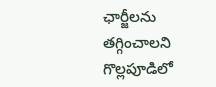ఛార్జీలను తగ్గించాలని గొల్లపూడిలో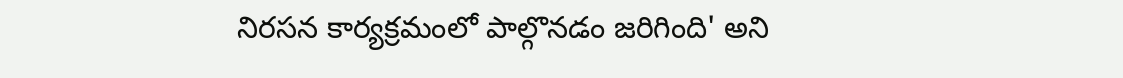నిరసన కార్యక్రమంలో పాల్గొనడం జరిగింది' అని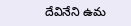దేవినేని ఉమ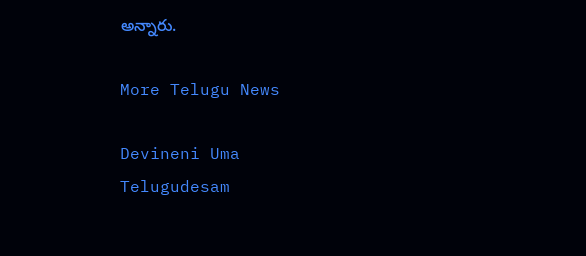అన్నారు.

More Telugu News

Devineni Uma
Telugudesam